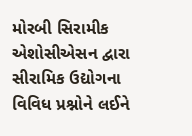મોરબી સિરામીક એશોસીએસન દ્વારા સીરામિક ઉદ્યોગના વિવિધ પ્રશ્નોને લઈને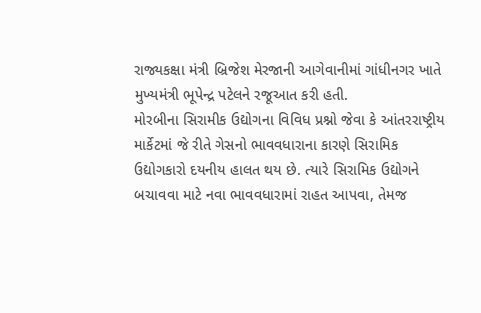રાજ્યકક્ષા મંત્રી બ્રિજેશ મેરજાની આગેવાનીમાં ગાંધીનગર ખાતે મુખ્યમંત્રી ભૂપેન્દ્ર પટેલને રજૂઆત કરી હતી.
મોરબીના સિરામીક ઉદ્યોગના વિવિધ પ્રશ્નો જેવા કે આંતરરાષ્ટ્રીય માર્કેટમાં જે રીતે ગેસનો ભાવવધારાના કારણે સિરામિક ઉદ્યોગકારો દયનીય હાલત થય છે. ત્યારે સિરામિક ઉદ્યોગને બચાવવા માટે નવા ભાવવધારામાં રાહત આપવા, તેમજ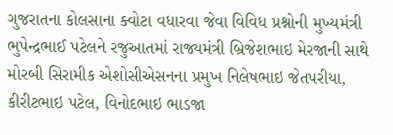ગુજરાતના કોલસાના ક્વોટા વધારવા જેવા વિવિધ પ્રશ્નોની મુખ્યમંત્રી ભુપેન્દ્રભાઈ પટેલને રજુઆતમાં રાજ્યમંત્રી બ્રિજેશભાઇ મેરજાની સાથે મોરબી સિરામીક એશોસીએસનના પ્રમુખ નિલેષભાઇ જેતપરીયા, કીરીટભાઇ પટેલ, વિનોદભાઇ ભાડજા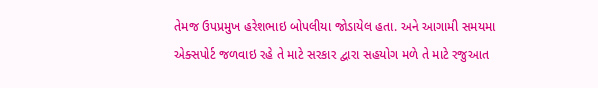તેમજ ઉપપ્રમુખ હરેશભાઇ બોપલીયા જોડાયેલ હતા. અને આગામી સમયમા એક્સપોર્ટ જળવાઇ રહે તે માટે સરકાર દ્વારા સહયોગ મળે તે માટે રજુઆત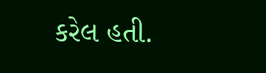કરેલ હતી.